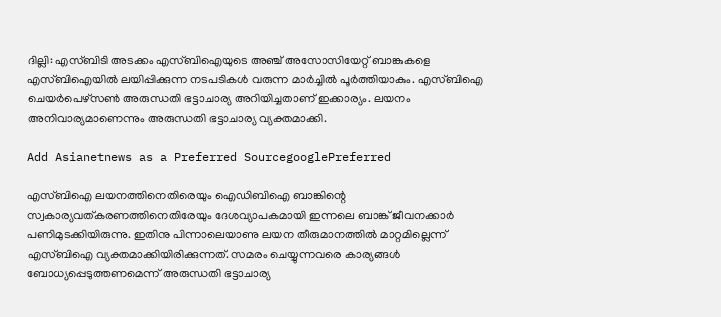ദില്ലി: എസ്ബിടി അടക്കം എസ്ബിഐയുടെ അഞ്ച് അസോസിയേറ്റ് ബാങ്കുകളെ എസ്ബിഐയില്‍ ലയിപ്പിക്കുന്ന നടപടികള്‍ വരുന്ന മാര്‍ച്ചില്‍ പൂര്‍ത്തിയാകും. എസ്ബിഐ ചെയര്‍പെഴ്സണ്‍ അരുന്ധതി ഭട്ടാചാര്യ അറിയിച്ചതാണ് ഇക്കാര്യം. ലയനം അനിവാര്യമാണെന്നും അരുന്ധതി ഭട്ടാചാര്യ വ്യക്തമാക്കി.

Add Asianetnews as a Preferred SourcegooglePreferred

എസ്ബിഐ ലയനത്തിനെതിരെയും ഐഡിബിഐ ബാങ്കിന്റെ സ്വകാര്യവത്കരണത്തിനെതിരേയും ദേശവ്യാപകമായി ഇന്നലെ ബാങ്ക് ജീവനക്കാര്‍ പണിമുടക്കിയിരുന്നു. ഇതിനു പിന്നാലെയാണു ലയന തീരുമാനത്തില്‍ മാറ്റമില്ലെന്ന് എസ്ബിഐ വ്യക്തമാക്കിയിരിക്കുന്നത്. സമരം ചെയ്യുന്നവരെ കാര്യങ്ങള്‍ ബോധ്യപ്പെടുത്തണമെന്ന് അരുന്ധതി ഭട്ടാചാര്യ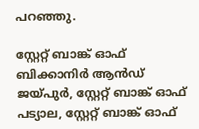പറഞ്ഞു.

സ്റ്റേറ്റ് ബാങ്ക് ഓഫ് ബിക്കാനിര്‍ ആന്‍ഡ് ജയ്പുര്‍, സ്റ്റേറ്റ് ബാങ്ക് ഓഫ് പട്യാല, സ്റ്റേറ്റ് ബാങ്ക് ഓഫ്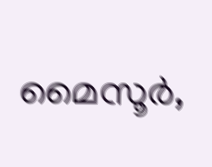മൈസൂര്‍,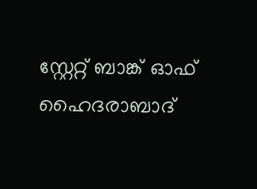സ്റ്റേറ്റ് ബാങ്ക് ഓഫ് ഹൈദരാബാദ്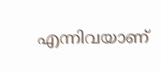എന്നിവയാണ്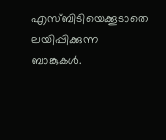എസ്ബിടിയെക്കൂടാതെ ലയിപ്പിക്കുന്ന ബാങ്കുകള്‍.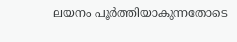ലയനം പൂര്‍ത്തിയാകുന്നതോടെ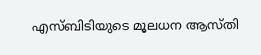എസ്ബിടിയുടെ മൂലധന ആസ്തി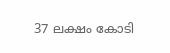37 ലക്ഷം കോടി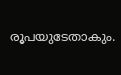രൂപയുടേതാകും.